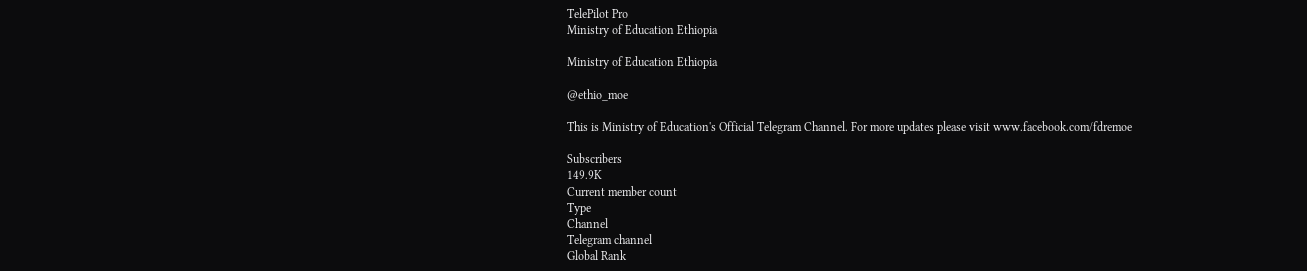TelePilot Pro
Ministry of Education Ethiopia

Ministry of Education Ethiopia

@ethio_moe

This is Ministry of Education's Official Telegram Channel. For more updates please visit www.facebook.com/fdremoe

Subscribers
149.9K
Current member count
Type
Channel
Telegram channel
Global Rank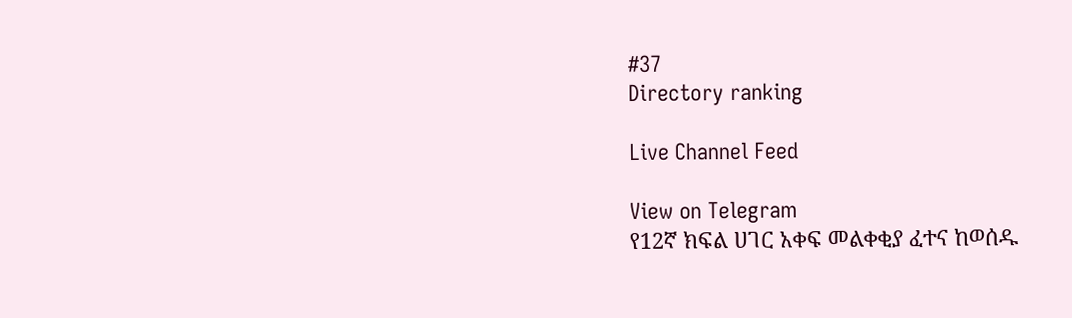#37
Directory ranking

Live Channel Feed

View on Telegram
የ12ኛ ክፍል ሀገር አቀፍ መልቀቂያ ፈተና ከወሰዱ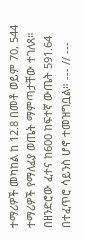ተማሪዎች መካከል ከ 12.8 በመቶ ወይም 70, 544 ተማሪዎች የማለፊያ ወጤት ማምጣታቸው ተገለጸ። በዘንድሮው ፈተና ከ600 ከፍተኛ ውጤት 591.64 በተፈጥሮ ሳይንስ ሆኖ ተመዝግቧል። --- // ---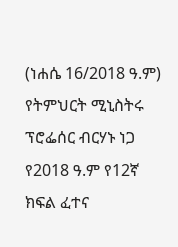(ነሐሴ 16/2018 ዓ.ም) የትምህርት ሚኒስትሩ ፕሮፌሰር ብርሃኑ ነጋ የ2018 ዓ.ም የ12ኛ ክፍል ፈተና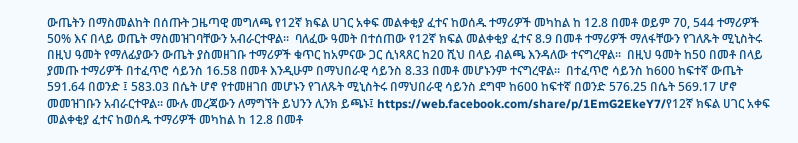ውጤትን በማስመልከት በሰጡት ጋዜጣዊ መግለጫ የ12ኛ ክፍል ሀገር አቀፍ መልቀቂያ ፈተና ከወሰዱ ተማሪዎች መካከል ከ 12.8 በመቶ ወይም 70, 544 ተማሪዎች 50% እና በላይ ወጤት ማስመዝገባቸውን አብራርተዋል።  ባለፈው ዓመት በተሰጠው የ12ኛ ክፍል መልቀቂያ ፈተና 8.9 በመቶ ተማሪዎች ማለፋቸውን የገለጹት ሚኒስትሩ በዚህ ዓመት የማለፊያውን ውጤት ያስመዘገቡ ተማሪዎች ቁጥር ከአምናው ጋር ሲነጻጸር ከ20 ሺህ በላይ ብልጫ እንዳለው ተናግረዋል።  በዚህ ዓመት ከ50 በመቶ በላይ ያመጡ ተማሪዎች በተፈጥሮ ሳይንስ 16.58 በመቶ እንዲሁም በማህበራዊ ሳይንስ 8.33 በመቶ መሆኑንም ተናግረዋል።  በተፈጥሮ ሳይንስ ከ600 ከፍተኛ ውጤት 591.64 በወንድ ፤ 583.03 በሴት ሆኖ የተመዘገበ መሆኑን የገለጹት ሚኒስትሩ በማህበራዊ ሳይንስ ደግሞ ከ600 ከፍተኛ በወንድ 576.25 በሴት 569.17 ሆኖ መመዝገቡን አብራርተዋል። ሙሉ መረጃውን ለማግኘት ይህንን ሊንክ ይጫኑ፤ https://web.facebook.com/share/p/1EmG2EkeY7/የ12ኛ ክፍል ሀገር አቀፍ መልቀቂያ ፈተና ከወሰዱ ተማሪዎች መካከል ከ 12.8 በመቶ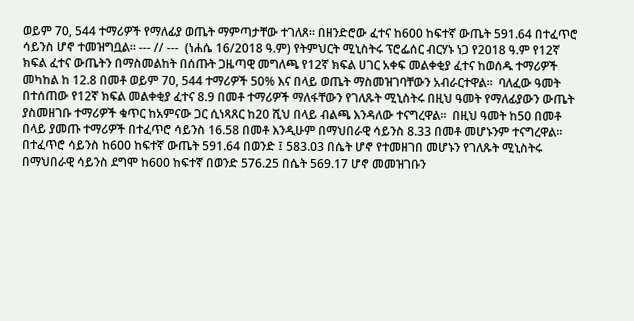ወይም 70, 544 ተማሪዎች የማለፊያ ወጤት ማምጣታቸው ተገለጸ። በዘንድሮው ፈተና ከ600 ከፍተኛ ውጤት 591.64 በተፈጥሮ ሳይንስ ሆኖ ተመዝግቧል። --- // ---  (ነሐሴ 16/2018 ዓ.ም) የትምህርት ሚኒስትሩ ፕሮፌሰር ብርሃኑ ነጋ የ2018 ዓ.ም የ12ኛ ክፍል ፈተና ውጤትን በማስመልከት በሰጡት ጋዜጣዊ መግለጫ የ12ኛ ክፍል ሀገር አቀፍ መልቀቂያ ፈተና ከወሰዱ ተማሪዎች መካከል ከ 12.8 በመቶ ወይም 70, 544 ተማሪዎች 50% እና በላይ ወጤት ማስመዝገባቸውን አብራርተዋል።  ባለፈው ዓመት በተሰጠው የ12ኛ ክፍል መልቀቂያ ፈተና 8.9 በመቶ ተማሪዎች ማለፋቸውን የገለጹት ሚኒስትሩ በዚህ ዓመት የማለፊያውን ውጤት ያስመዘገቡ ተማሪዎች ቁጥር ከአምናው ጋር ሲነጻጸር ከ20 ሺህ በላይ ብልጫ እንዳለው ተናግረዋል።  በዚህ ዓመት ከ50 በመቶ በላይ ያመጡ ተማሪዎች በተፈጥሮ ሳይንስ 16.58 በመቶ እንዲሁም በማህበራዊ ሳይንስ 8.33 በመቶ መሆኑንም ተናግረዋል።  በተፈጥሮ ሳይንስ ከ600 ከፍተኛ ውጤት 591.64 በወንድ ፤ 583.03 በሴት ሆኖ የተመዘገበ መሆኑን የገለጹት ሚኒስትሩ በማህበራዊ ሳይንስ ደግሞ ከ600 ከፍተኛ በወንድ 576.25 በሴት 569.17 ሆኖ መመዝገቡን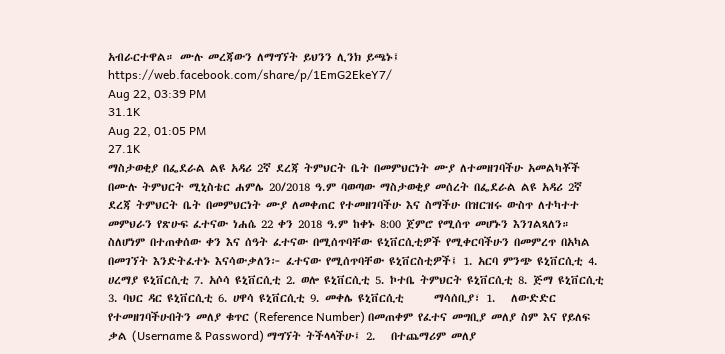አብራርተዋል። ሙሉ መረጃውን ለማግኘት ይህንን ሊንክ ይጫኑ፤ https://web.facebook.com/share/p/1EmG2EkeY7/
Aug 22, 03:39 PM
31.1K
Aug 22, 01:05 PM
27.1K
ማስታወቂያ በፌደራል ልዩ አዳሪ 2ኛ ደረጃ ትምህርት ቤት በመምህርነት ሙያ ለተመዘገባችሁ አመልካቾች በሙሉ ትምህርት ሚኒስቴር ሐምሌ 20/2018 ዓ.ም ባወጣው ማስታወቂያ መሰረት በፌደራል ልዩ አዳሪ 2ኛ ደረጃ ትምህርት ቤት በመምህርነት ሙያ ለመቀጠር የተመዘገባችሁ እና ስማችሁ በዝርዝሩ ውስጥ ለተካተተ መምህራን የጽሁፍ ፈተናው ነሐሴ 22 ቀን 2018 ዓ.ም ከቀኑ 8:00 ጀምሮ የሚሰጥ መሆኑን እንገልጻለን። ስለሆነም በተጠቀሰው ቀን እና ሰዓት ፈተናው በሚሰጥባቸው ዩኒቨርሲቲዎች የሚቀርባችሁን በመምረጥ በአካል በመገኘት እንድትፈተኑ እናሳውቃለን፦ ፈተናው የሚሰጥባቸው ዩኒቨርስቲዎች፤ 1. አርባ ምንጭ ዩኒቨርሲቲ 4. ሀረማያ ዩኒቨርሲቲ 7. አሶሳ ዩኒቨርሲቲ 2. ወሎ ዩኒቨርሲቲ 5. ኮተቤ ትምህርት ዩኒቨርሲቲ 8. ጅማ ዩኒቨርሲቲ 3. ባህር ዳር ዩኒቨርሲቲ 6. ሀዋሳ ዩኒቨርሲቲ 9. መቀሌ ዩኒቨርሲቲ      ማሳሰቢያ፣ 1.   ለውድድር የተመዘገባችሁበትን መለያ ቁጥር (Reference Number) በመጠቀም የፈተና መግቢያ መለያ ስም እና የይለፍ ቃል (Username & Password) ማግኘት ትችላላችሁ፤ 2.   በተጨማሪም መለያ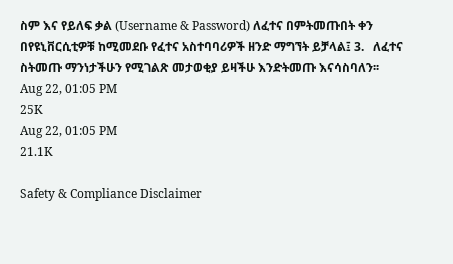ስም እና የይለፍ ቃል (Username & Password) ለፈተና በምትመጡበት ቀን በየዩኒቨርሲቲዎቹ ከሚመደቡ የፈተና አስተባባሪዎች ዘንድ ማግኘት ይቻላል፤ 3.   ለፈተና ስትመጡ ማንነታችሁን የሚገልጽ መታወቂያ ይዛችሁ እንድትመጡ እናሳስባለን፡፡
Aug 22, 01:05 PM
25K
Aug 22, 01:05 PM
21.1K

Safety & Compliance Disclaimer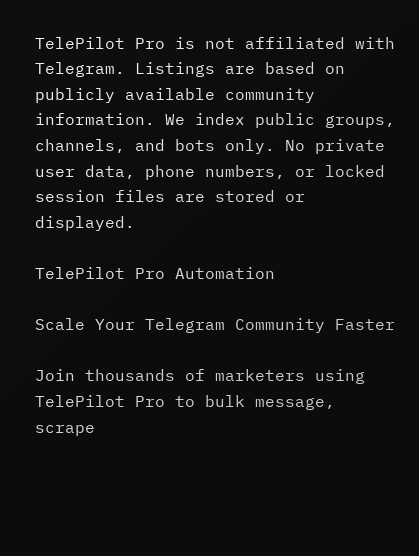TelePilot Pro is not affiliated with Telegram. Listings are based on publicly available community information. We index public groups, channels, and bots only. No private user data, phone numbers, or locked session files are stored or displayed.

TelePilot Pro Automation

Scale Your Telegram Community Faster

Join thousands of marketers using TelePilot Pro to bulk message, scrape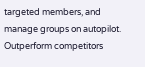targeted members, and manage groups on autopilot. Outperform competitors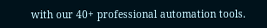with our 40+ professional automation tools.